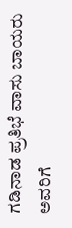ಗಡಿನಾಡ ಪ್ರತಿಭೆ ವಾಸು ಬಾಯರು ಅವರಿಗೆ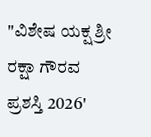"ವಿಶೇಷ ಯಕ್ಷ ಶ್ರೀ ರಕ್ಷಾ ಗೌರವ ಪ್ರಶಸ್ತಿ 2026'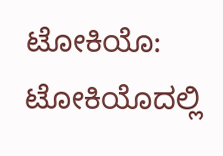ಟೋಕಿಯೊ: ಟೋಕಿಯೊದಲ್ಲಿ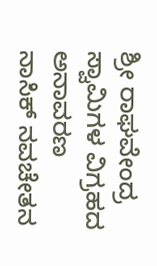ಶ್ರೀ ರಾಘವೇಂದ್ರ ಸ್ವಾಮಿಗಳ ವಿಗ್ರಹದ ಅನಾವರಣ
ನಾಸಿಕ್ ನವಚೇತನ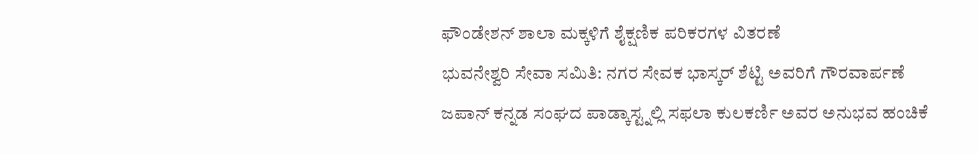ಫೌಂಡೇಶನ್ ಶಾಲಾ ಮಕ್ಕಳಿಗೆ ಶೈಕ್ಷಣಿಕ ಪರಿಕರಗಳ ವಿತರಣೆ
ಭುವನೇಶ್ವರಿ ಸೇವಾ ಸಮಿತಿ: ನಗರ ಸೇವಕ ಭಾಸ್ಕರ್ ಶೆಟ್ಟಿ ಅವರಿಗೆ ಗೌರವಾರ್ಪಣೆ
ಜಪಾನ್ ಕನ್ನಡ ಸಂಘದ ಪಾಡ್ಕಾಸ್ಟ್ನಲ್ಲಿ ಸಫಲಾ ಕುಲಕರ್ಣಿ ಅವರ ಅನುಭವ ಹಂಚಿಕೆ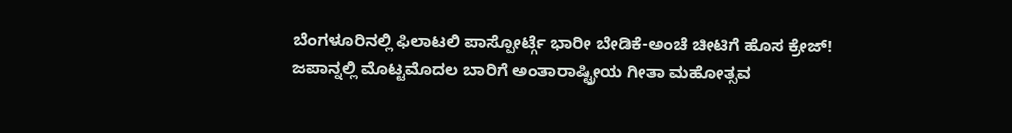ಬೆಂಗಳೂರಿನಲ್ಲಿ ಫಿಲಾಟಲಿ ಪಾಸ್ಪೋರ್ಟ್ಗೆ ಭಾರೀ ಬೇಡಿಕೆ-ಅಂಚೆ ಚೀಟಿಗೆ ಹೊಸ ಕ್ರೇಜ್!
ಜಪಾನ್ನಲ್ಲಿ ಮೊಟ್ಟಮೊದಲ ಬಾರಿಗೆ ಅಂತಾರಾಷ್ಟ್ರೀಯ ಗೀತಾ ಮಹೋತ್ಸವ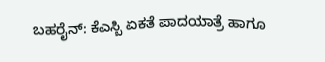ಬಹರೈನ್: ಕೆಎಸ್ಬಿ ಏಕತೆ ಪಾದಯಾತ್ರೆ ಹಾಗೂ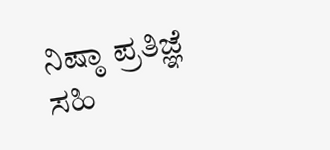ನಿಷ್ಠಾ ಪ್ರತಿಜ್ಞೆ ಸಹಿ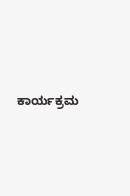ಕಾರ್ಯಕ್ರಮ